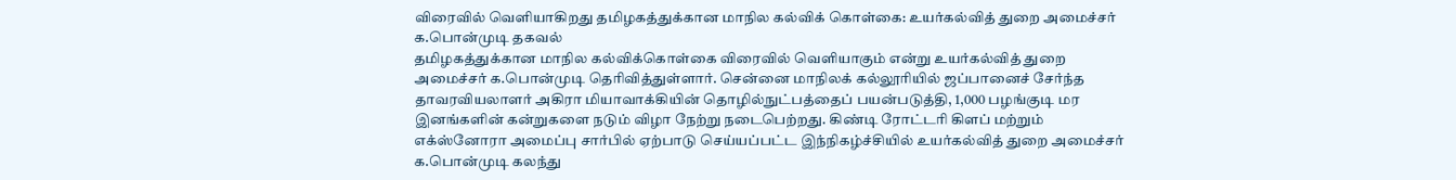விரைவில் வெளியாகிறது தமிழகத்துக்கான மாநில கல்விக் கொள்கை: உயர்கல்வித் துறை அமைச்சர் க.பொன்முடி தகவல்
தமிழகத்துக்கான மாநில கல்விக்கொள்கை விரைவில் வெளியாகும் என்று உயர்கல்வித் துறை அமைச்சர் க.பொன்முடி தெரிவித்துள்ளார். சென்னை மாநிலக் கல்லூரியில் ஜப்பானைச் சேர்ந்த தாவரவியலாளர் அகிரா மியாவாக்கியின் தொழில்நுட்பத்தைப் பயன்படுத்தி, 1,000 பழங்குடி மர இனங்களின் கன்றுகளை நடும் விழா நேற்று நடைபெற்றது. கிண்டி ரோட்டரி கிளப் மற்றும் எக்ஸ்னோரா அமைப்பு சார்பில் ஏற்பாடு செய்யப்பட்ட இந்நிகழ்ச்சியில் உயர்கல்வித் துறை அமைச்சர் க.பொன்முடி கலந்து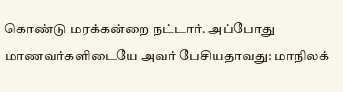கொண்டு மரக்கன்றை நட்டார். அப்போது மாணவர்களிடையே அவர் பேசியதாவது: மாநிலக்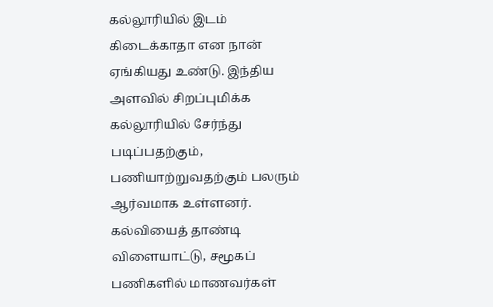கல்லூரியில் இடம் கிடைக்காதா என நான் ஏங்கியது உண்டு. இந்திய அளவில் சிறப்புமிக்க கல்லூரியில் சேர்ந்து படிப்பதற்கும், பணியாற்றுவதற்கும் பலரும் ஆர்வமாக உள்ளனர். கல்வியைத் தாண்டி விளையாட்டு, சமூகப் பணிகளில் மாணவர்கள்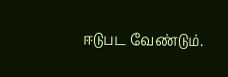ஈடுபட வேண்டும்.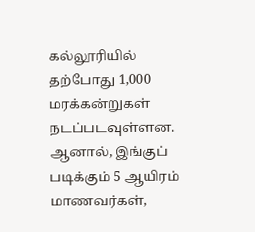கல்லூரியில் தற்போது 1,000 மரக்கன்றுகள் நடப்படவுள்ளன. ஆனால், இங்குப் படிக்கும் 5 ஆயிரம் மாணவர்கள்,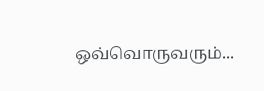ஒவ்வொருவரும்...